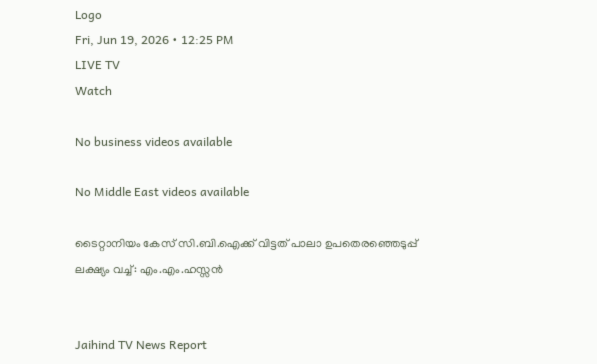Logo
Fri, Jun 19, 2026 • 12:25 PM
LIVE TV
Watch

No business videos available

No Middle East videos available

ടൈറ്റാനിയം കേസ് സി.ബി.ഐക്ക് വിട്ടത് പാലാ ഉപതെരഞ്ഞെടുപ്പ് ലക്ഷ്യം വച്ച്: എം.എം.ഹസ്സൻ


Jaihind TV News Report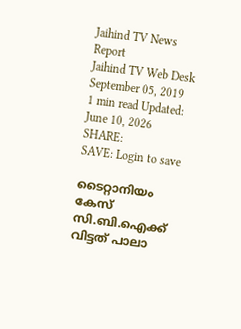Jaihind TV News Report
Jaihind TV Web Desk
September 05, 2019
1 min read Updated: June 10, 2026
SHARE:
SAVE: Login to save

ടൈറ്റാനിയം കേസ് സി.ബി.ഐക്ക് വിട്ടത് പാലാ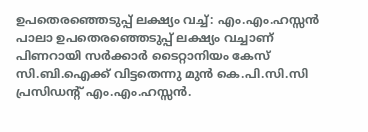ഉപതെരഞ്ഞെടുപ്പ് ലക്ഷ്യം വച്ച്: എം.എം.ഹസ്സൻ
പാലാ ഉപതെരഞ്ഞെടുപ്പ് ലക്ഷ്യം വച്ചാണ് പിണറായി സര്‍ക്കാര്‍ ടൈറ്റാനിയം കേസ് സി.ബി.ഐക്ക് വിട്ടതെന്നു മുന്‍ കെ.പി.സി.സി പ്രസിഡന്റ് എം.എം.ഹസ്സന്‍.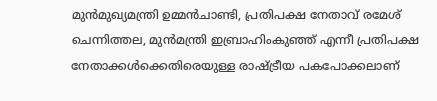മുന്‍മുഖ്യമന്ത്രി ഉമ്മന്‍ചാണ്ടി, പ്രതിപക്ഷ നേതാവ് രമേശ് ചെന്നിത്തല, മുന്‍മന്ത്രി ഇബ്രാഹിംകുഞ്ഞ് എന്നീ പ്രതിപക്ഷ നേതാക്കള്‍ക്കെതിരെയുള്ള രാഷ്ട്രീയ പകപോക്കലാണ്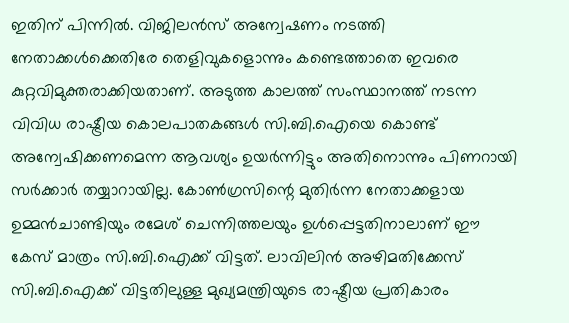ഇതിന് പിന്നില്‍. വിജിലന്‍സ് അന്വേഷണം നടത്തി നേതാക്കള്‍ക്കെതിരേ തെളിവുകളൊന്നും കണ്ടെത്താതെ ഇവരെ കുറ്റവിമുക്തരാക്കിയതാണ്. അടുത്ത കാലത്ത് സംസ്ഥാനത്ത് നടന്ന വിവിധ രാഷ്ട്രീയ കൊലപാതകങ്ങള്‍ സി.ബി.ഐയെ കൊണ്ട് അന്വേഷിക്കണമെന്ന ആവശ്യം ഉയര്‍ന്നിട്ടും അതിനൊന്നും പിണറായി സര്‍ക്കാര്‍ തയ്യാറായില്ല. കോണ്‍ഗ്രസിന്റെ മുതിര്‍ന്ന നേതാക്കളായ ഉമ്മന്‍ചാണ്ടിയും രമേശ് ചെന്നിത്തലയും ഉള്‍പ്പെട്ടതിനാലാണ് ഈ കേസ് മാത്രം സി.ബി.ഐക്ക് വിട്ടത്. ലാവിലിന്‍ അഴിമതിക്കേസ് സി.ബി.ഐക്ക് വിട്ടതിലുള്ള മുഖ്യമന്ത്രിയുടെ രാഷ്ട്രീയ പ്രതികാരം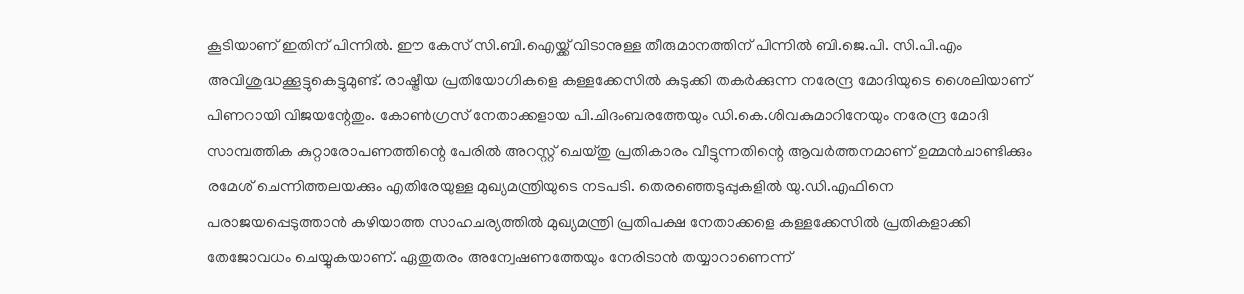കൂടിയാണ് ഇതിന് പിന്നില്‍. ഈ കേസ് സി.ബി.ഐയ്ക്ക് വിടാനുള്ള തീരുമാനത്തിന് പിന്നില്‍ ബി.ജെ.പി. സി.പി.എം അവിശുദ്ധക്കൂട്ടുകെട്ടുമുണ്ട്. രാഷ്ട്രീയ പ്രതിയോഗികളെ കള്ളക്കേസില്‍ കുടുക്കി തകര്‍ക്കുന്ന നരേന്ദ്ര മോദിയുടെ ശൈലിയാണ് പിണറായി വിജയന്റേതും. കോണ്‍ഗ്രസ് നേതാക്കളായ പി.ചിദംബരത്തേയും ഡി.കെ.ശിവകുമാറിനേയും നരേന്ദ്ര മോദി സാമ്പത്തിക കുറ്റാരോപണത്തിന്റെ പേരില്‍ അറസ്റ്റ് ചെയ്തു പ്രതികാരം വീട്ടുന്നതിന്റെ ആവര്‍ത്തനമാണ് ഉമ്മന്‍ചാണ്ടിക്കും രമേശ് ചെന്നിത്തലയക്കും എതിരേയുള്ള മുഖ്യമന്ത്രിയുടെ നടപടി. തെരഞ്ഞെടുപ്പുകളില്‍ യു.ഡി.എഫിനെ പരാജയപ്പെടുത്താന്‍ കഴിയാത്ത സാഹചര്യത്തില്‍ മുഖ്യമന്ത്രി പ്രതിപക്ഷ നേതാക്കളെ കള്ളക്കേസില്‍ പ്രതികളാക്കി തേജോവധം ചെയ്യുകയാണ്. ഏതുതരം അന്വേഷണത്തേയും നേരിടാന്‍ തയ്യാറാണെന്ന്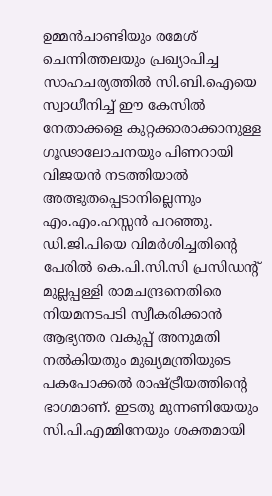ഉമ്മന്‍ചാണ്ടിയും രമേശ് ചെന്നിത്തലയും പ്രഖ്യാപിച്ച സാഹചര്യത്തില്‍ സി.ബി.ഐയെ സ്വാധീനിച്ച് ഈ കേസില്‍ നേതാക്കളെ കുറ്റക്കാരാക്കാനുള്ള ഗൂഢാലോചനയും പിണറായി വിജയന്‍ നടത്തിയാല്‍ അത്ഭുതപ്പെടാനില്ലെന്നും എം.എം.ഹസ്സന്‍ പറഞ്ഞു. ഡി.ജി.പിയെ വിമര്‍ശിച്ചതിന്റെ പേരില്‍ കെ.പി.സി.സി പ്രസിഡന്റ് മുല്ലപ്പള്ളി രാമചന്ദ്രനെതിരെ നിയമനടപടി സ്വീകരിക്കാന്‍ ആഭ്യന്തര വകുപ്പ് അനുമതി നല്‍കിയതും മുഖ്യമന്ത്രിയുടെ പകപോക്കല്‍ രാഷ്ട്രീയത്തിന്റെ ഭാഗമാണ്. ഇടതു മുന്നണിയേയും സി.പി.എമ്മിനേയും ശക്തമായി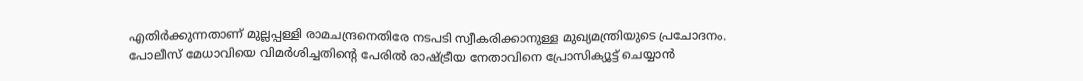എതിര്‍ക്കുന്നതാണ് മുല്ലപ്പള്ളി രാമചന്ദ്രനെതിരേ നടപടി സ്വീകരിക്കാനുള്ള മുഖ്യമന്ത്രിയുടെ പ്രചോദനം. പോലീസ് മേധാവിയെ വിമര്‍ശിച്ചതിന്റെ പേരില്‍ രാഷ്ട്രീയ നേതാവിനെ പ്രോസിക്യൂട്ട് ചെയ്യാന്‍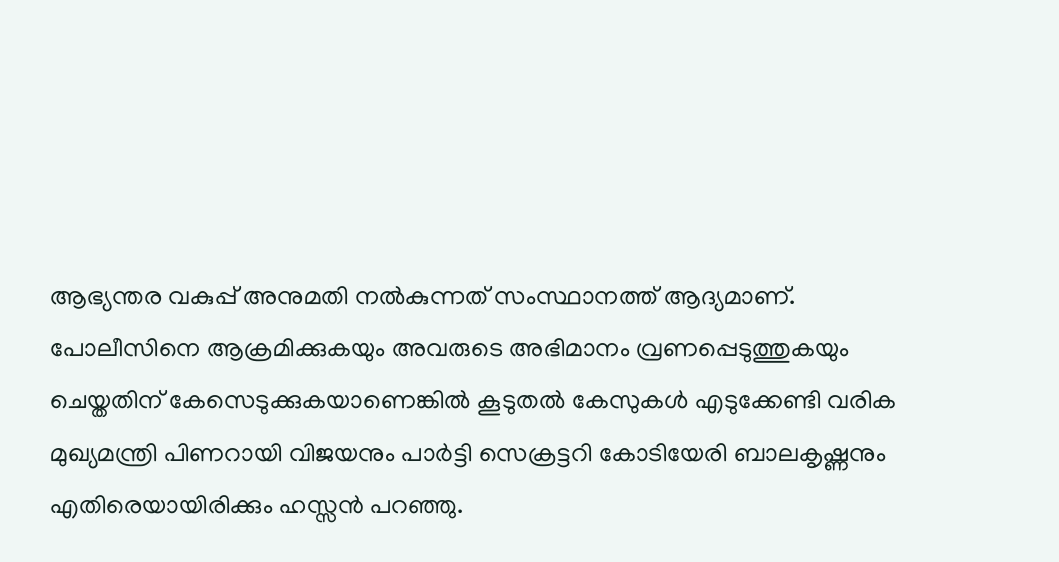ആഭ്യന്തര വകുപ്പ് അനുമതി നല്‍കുന്നത് സംസ്ഥാനത്ത് ആദ്യമാണ്. പോലീസിനെ ആക്രമിക്കുകയും അവരുടെ അഭിമാനം വ്രണപ്പെടുത്തുകയും ചെയ്തതിന് കേസെടുക്കുകയാണെങ്കില്‍ കൂടുതല്‍ കേസുകള്‍ എടുക്കേണ്ടി വരിക മുഖ്യമന്ത്രി പിണറായി വിജയനും പാര്‍ട്ടി സെക്രട്ടറി കോടിയേരി ബാലകൃഷ്ണനും എതിരെയായിരിക്കും ഹസ്സന്‍ പറഞ്ഞു.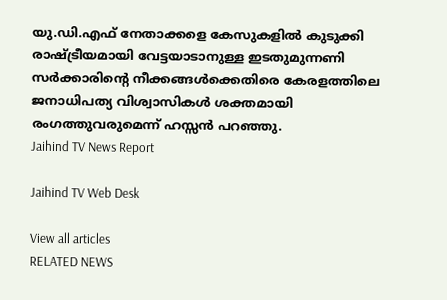യു.ഡി.എഫ് നേതാക്കളെ കേസുകളില്‍ കുടുക്കി രാഷ്ട്രീയമായി വേട്ടയാടാനുള്ള ഇടതുമുന്നണി സര്‍ക്കാരിന്റെ നീക്കങ്ങള്‍ക്കെതിരെ കേരളത്തിലെ ജനാധിപത്യ വിശ്വാസികള്‍ ശക്തമായി രംഗത്തുവരുമെന്ന് ഹസ്സന്‍ പറഞ്ഞു.
Jaihind TV News Report

Jaihind TV Web Desk

View all articles
RELATED NEWS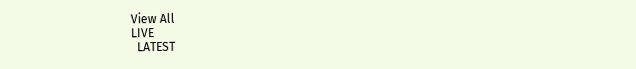View All
LIVE
  LATEST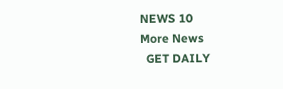NEWS 10
More News
  GET DAILY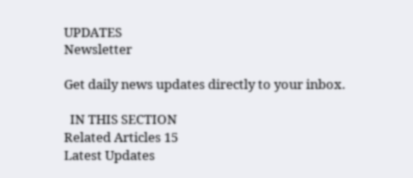UPDATES
Newsletter

Get daily news updates directly to your inbox.

  IN THIS SECTION
Related Articles 15
Latest Updates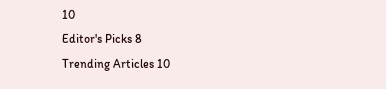10
Editor's Picks 8
Trending Articles 10